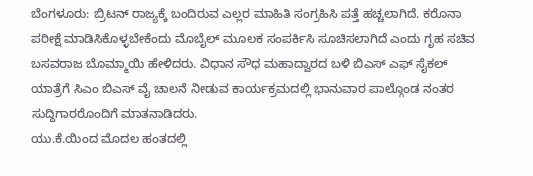ಬೆಂಗಳೂರು: ಬ್ರಿಟನ್ ರಾಜ್ಯಕ್ಕೆ ಬಂದಿರುವ ಎಲ್ಲರ ಮಾಹಿತಿ ಸಂಗ್ರಹಿಸಿ ಪತ್ತೆ ಹಚ್ಚಲಾಗಿದೆ. ಕರೊನಾ ಪರೀಕ್ಷೆ ಮಾಡಿಸಿಕೊಳ್ಳಬೇಕೆಂದು ಮೊಬೈಲ್ ಮೂಲಕ ಸಂಪರ್ಕಿಸಿ ಸೂಚಿಸಲಾಗಿದೆ ಎಂದು ಗೃಹ ಸಚಿವ ಬಸವರಾಜ ಬೊಮ್ಮಾಯಿ ಹೇಳಿದರು. ವಿಧಾನ ಸೌಧ ಮಹಾದ್ವಾರದ ಬಳಿ ಬಿಎಸ್ ಎಫ್ ಸೈಕಲ್ ಯಾತ್ರೆಗೆ ಸಿಎಂ ಬಿಎಸ್ ವೈ ಚಾಲನೆ ನೀಡುವ ಕಾರ್ಯಕ್ರಮದಲ್ಲಿ ಭಾನುವಾರ ಪಾಲ್ಗೊಂಡ ನಂತರ ಸುದ್ದಿಗಾರರೊಂದಿಗೆ ಮಾತನಾಡಿದರು.
ಯು.ಕೆ.ಯಿಂದ ಮೊದಲ ಹಂತದಲ್ಲಿ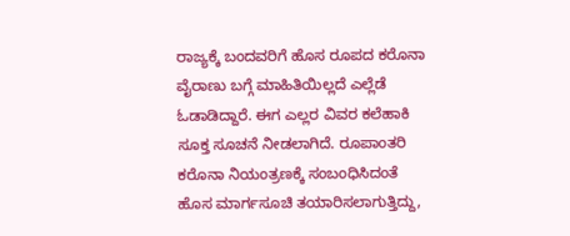ರಾಜ್ಯಕ್ಕೆ ಬಂದವರಿಗೆ ಹೊಸ ರೂಪದ ಕರೊನಾ ವೈರಾಣು ಬಗ್ಗೆ ಮಾಹಿತಿಯಿಲ್ಲದೆ ಎಲ್ಲೆಡೆ ಓಡಾಡಿದ್ದಾರೆ. ಈಗ ಎಲ್ಲರ ವಿವರ ಕಲೆಹಾಕಿ ಸೂಕ್ತ‌ ಸೂಚನೆ ನೀಡಲಾಗಿದೆ. ರೂಪಾಂತರಿ ಕರೊನಾ ನಿಯಂತ್ರಣಕ್ಕೆ ಸಂಬಂಧಿಸಿದಂತೆ‌ ಹೊಸ ಮಾರ್ಗಸೂಚಿ ತಯಾರಿಸಲಾಗುತ್ತಿದ್ದು,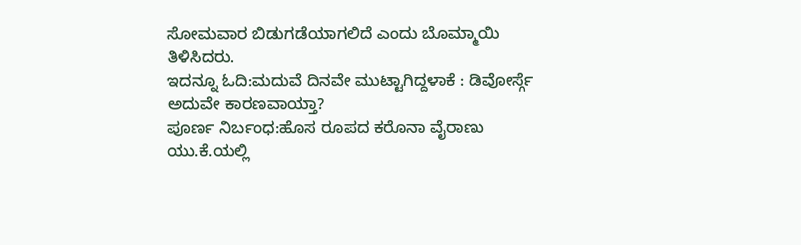ಸೋಮವಾರ ಬಿಡುಗಡೆಯಾಗಲಿದೆ ಎಂದು ಬೊಮ್ಮಾಯಿ ತಿಳಿಸಿದರು.
ಇದನ್ನೂ ಓದಿ:ಮದುವೆ ದಿನವೇ ಮುಟ್ಟಾಗಿದ್ದಳಾಕೆ : ಡಿವೋರ್ಸ್ಗೆ ಅದುವೇ ಕಾರಣವಾಯ್ತಾ?
ಪೂರ್ಣ ನಿರ್ಬಂಧ:ಹೊಸ ರೂಪದ ಕರೊನಾ ವೈರಾಣು ಯು.ಕೆ.ಯಲ್ಲಿ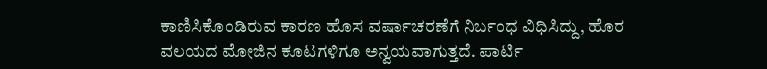ಕಾಣಿಸಿಕೊಂಡಿರುವ ಕಾರಣ ಹೊಸ ವರ್ಷಾಚರಣೆಗೆ ನಿರ್ಬಂಧ ವಿಧಿಸಿದ್ದು, ಹೊರ ವಲಯದ ಮೋಜಿನ ಕೂಟಗಳಿಗೂ ಅನ್ವಯವಾಗುತ್ತದೆ. ಪಾರ್ಟಿ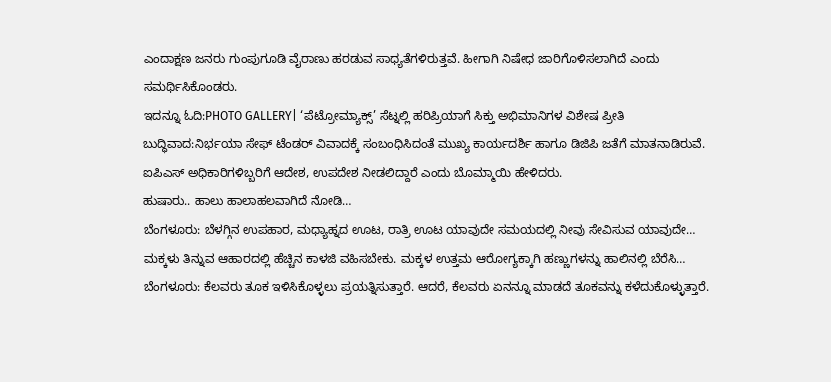ಎಂದಾಕ್ಷಣ ಜನರು ಗುಂಪುಗೂಡಿ ವೈರಾಣು ಹರಡುವ ಸಾಧ್ಯತೆಗಳಿರುತ್ತವೆ. ಹೀಗಾಗಿ ನಿಷೇಧ ಜಾರಿಗೊಳಿಸಲಾಗಿದೆ ಎಂದು ಸಮರ್ಥಿಸಿಕೊಂಡರು.
ಇದನ್ನೂ ಓದಿ:PHOTO GALLERY| ‘ಪೆಟ್ರೋಮ್ಯಾಕ್ಸ್’ ಸೆಟ್ನಲ್ಲಿ ಹರಿಪ್ರಿಯಾಗೆ ಸಿಕ್ತು ಅಭಿಮಾನಿಗಳ ವಿಶೇಷ ಪ್ರೀತಿ
ಬುದ್ಧಿವಾದ:ನಿರ್ಭಯಾ ಸೇಫ್ ಟೆಂಡರ್ ವಿವಾದಕ್ಕೆ ಸಂಬಂಧಿಸಿದಂತೆ ಮುಖ್ಯ‌ ಕಾರ್ಯದರ್ಶಿ ಹಾಗೂ ಡಿಜಿಪಿ ಜತೆಗೆ ಮಾತನಾಡಿರುವೆ. ಐಪಿಎಸ್ ಅಧಿಕಾರಿಗಳಿಬ್ಬರಿಗೆ ಆದೇಶ, ಉಪದೇಶ ನೀಡಲಿದ್ದಾರೆ ಎಂದು ಬೊಮ್ಮಾಯಿ‌ ಹೇಳಿದರು.
ಹುಷಾರು.. ಹಾಲು ಹಾಲಾಹಲವಾಗಿದೆ ನೋಡಿ…
ಬೆಂಗಳೂರು: ಬೆಳಗ್ಗಿನ ಉಪಹಾರ, ಮಧ್ಯಾಹ್ನದ ಊಟ, ರಾತ್ರಿ ಊಟ ಯಾವುದೇ ಸಮಯದಲ್ಲಿ ನೀವು ಸೇವಿಸುವ ಯಾವುದೇ…
ಮಕ್ಕಳು ತಿನ್ನುವ ಆಹಾರದಲ್ಲಿ ಹೆಚ್ಚಿನ ಕಾಳಜಿ ವಹಿಸಬೇಕು. ಮಕ್ಕಳ ಉತ್ತಮ ಆರೋಗ್ಯಕ್ಕಾಗಿ ಹಣ್ಣುಗಳನ್ನು ಹಾಲಿನಲ್ಲಿ ಬೆರೆಸಿ…
ಬೆಂಗಳೂರು: ಕೆಲವರು ತೂಕ ಇಳಿಸಿಕೊಳ್ಳಲು ಪ್ರಯತ್ನಿಸುತ್ತಾರೆ. ಆದರೆ, ಕೆಲವರು ಏನನ್ನೂ ಮಾಡದೆ ತೂಕವನ್ನು ಕಳೆದುಕೊಳ್ಳುತ್ತಾರೆ.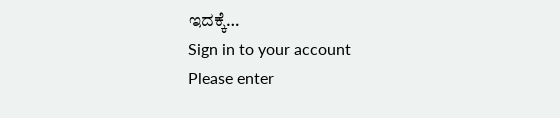ಇದಕ್ಕೆ…
Sign in to your account
Please enter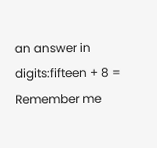an answer in digits:fifteen + 8 =
Remember me